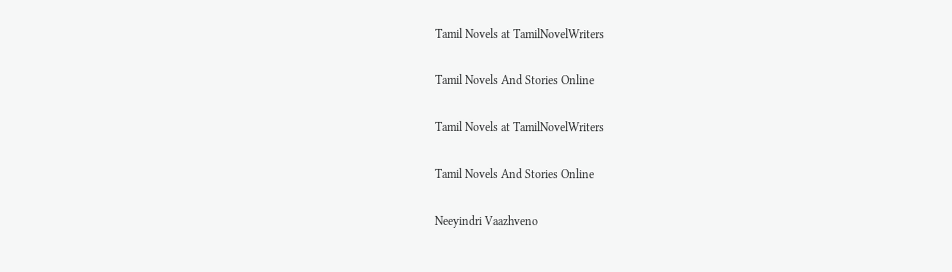Tamil Novels at TamilNovelWriters

Tamil Novels And Stories Online

Tamil Novels at TamilNovelWriters

Tamil Novels And Stories Online

Neeyindri Vaazhveno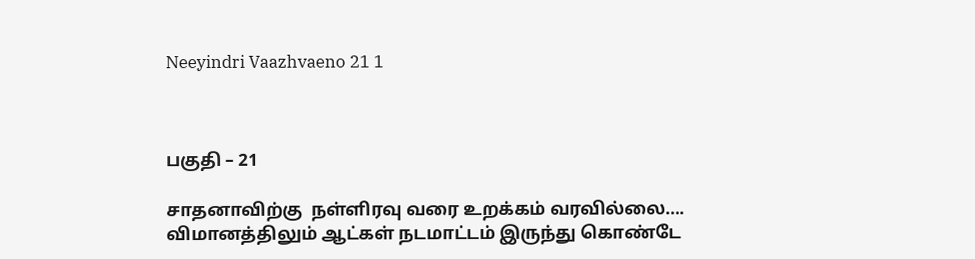Neeyindri Vaazhvaeno 21 1



பகுதி – 21

சாதனாவிற்கு  நள்ளிரவு வரை உறக்கம் வரவில்லை…. விமானத்திலும் ஆட்கள் நடமாட்டம் இருந்து கொண்டே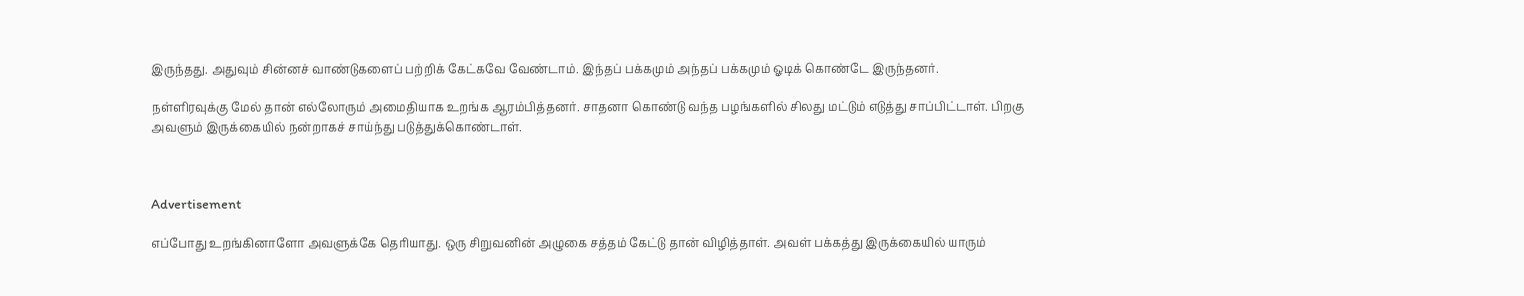இருந்தது. அதுவும் சின்னச் வாண்டுகளைப் பற்றிக் கேட்கவே வேண்டாம். இந்தப் பக்கமும் அந்தப் பக்கமும் ஓடிக் கொண்டே இருந்தனர்.

நள்ளிரவுக்கு மேல் தான் எல்லோரும் அமைதியாக உறங்க ஆரம்பித்தனர். சாதனா கொண்டு வந்த பழங்களில் சிலது மட்டும் எடுத்து சாப்பிட்டாள். பிறகு அவளும் இருக்கையில் நன்றாகச் சாய்ந்து படுத்துக்கொண்டாள்.



Advertisement

எப்போது உறங்கினாளோ அவளுக்கே தெரியாது. ஒரு சிறுவனின் அழுகை சத்தம் கேட்டு தான் விழித்தாள். அவள் பக்கத்து இருக்கையில் யாரும்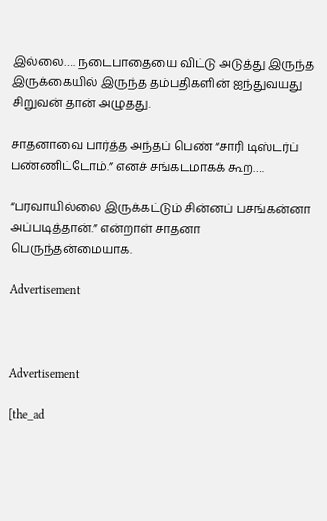இல்லை…. நடைபாதையை விட்டு அடுத்து இருந்த இருக்கையில் இருந்த தம்பதிகளின் ஐந்துவயது சிறுவன் தான் அழுதது.

சாதனாவை பார்த்த அந்தப் பெண் “சாரி டிஸ்டர்ப் பண்ணிட்டோம்.” எனச் சங்கடமாகக் கூற….

“பரவாயில்லை இருக்கட்டும் சின்னப் பசங்கன்னா அப்படித்தான்.” என்றாள் சாதனா பெருந்தன்மையாக.

Advertisement



Advertisement

[the_ad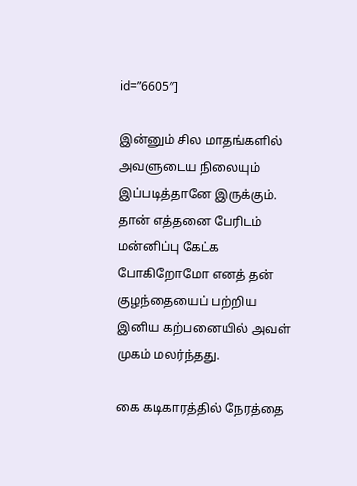id=”6605″]

இன்னும் சில மாதங்களில் அவளுடைய நிலையும் இப்படித்தானே இருக்கும். தான் எத்தனை பேரிடம் மன்னிப்பு கேட்க போகிறோமோ எனத் தன் குழந்தையைப் பற்றிய இனிய கற்பனையில் அவள் முகம் மலர்ந்தது.

கை கடிகாரத்தில் நேரத்தை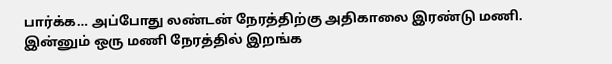பார்க்க… அப்போது லண்டன் நேரத்திற்கு அதிகாலை இரண்டு மணி. இன்னும் ஒரு மணி நேரத்தில் இறங்க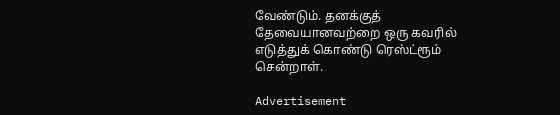வேண்டும். தனக்குத் தேவையானவற்றை ஒரு கவரில் எடுத்துக் கொண்டு ரெஸ்ட்ரூம் சென்றாள்.

Advertisement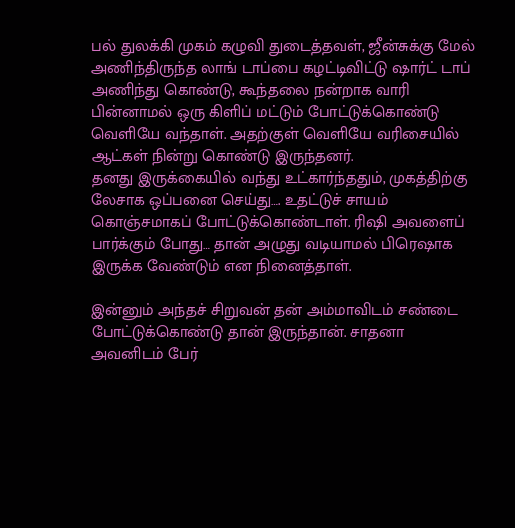பல் துலக்கி முகம் கழுவி துடைத்தவள், ஜீன்சுக்கு மேல் அணிந்திருந்த லாங் டாப்பை கழட்டிவிட்டு ஷார்ட் டாப் அணிந்து கொண்டு, கூந்தலை நன்றாக வாரி பின்னாமல் ஒரு கிளிப் மட்டும் போட்டுக்கொண்டு வெளியே வந்தாள். அதற்குள் வெளியே வரிசையில் ஆட்கள் நின்று கொண்டு இருந்தனர்.
தனது இருக்கையில் வந்து உட்கார்ந்ததும், முகத்திற்கு லேசாக ஒப்பனை செய்து…. உதட்டுச் சாயம் கொஞ்சமாகப் போட்டுக்கொண்டாள். ரிஷி அவளைப் பார்க்கும் போது… தான் அழுது வடியாமல் பிரெஷாக இருக்க வேண்டும் என நினைத்தாள்.

இன்னும் அந்தச் சிறுவன் தன் அம்மாவிடம் சண்டை போட்டுக்கொண்டு தான் இருந்தான். சாதனா அவனிடம் பேர்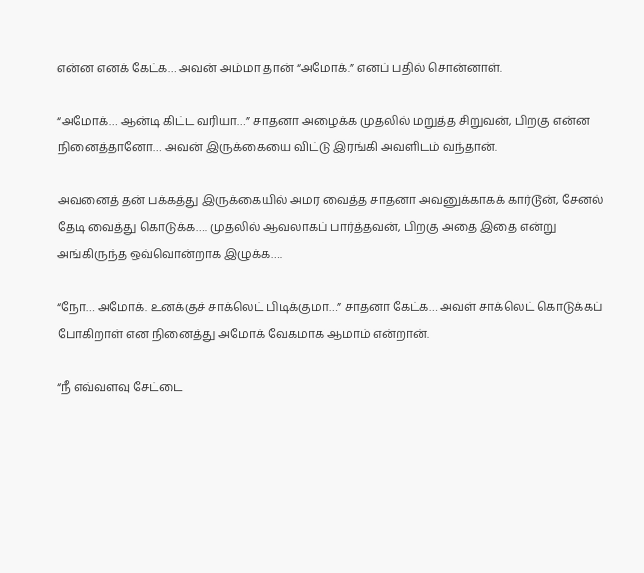என்ன எனக் கேட்க… அவன் அம்மா தான் “அமோக்.” எனப் பதில் சொன்னாள்.

“அமோக்… ஆன்டி கிட்ட வரியா…” சாதனா அழைக்க முதலில் மறுத்த சிறுவன், பிறகு என்ன நினைத்தானோ… அவன் இருக்கையை விட்டு இரங்கி அவளிடம் வந்தான்.

அவனைத் தன் பக்கத்து இருக்கையில் அமர வைத்த சாதனா அவனுக்காகக் கார்டூன், சேனல் தேடி வைத்து கொடுக்க…. முதலில் ஆவலாகப் பார்த்தவன், பிறகு அதை இதை என்று அங்கிருந்த ஒவ்வொன்றாக இழுக்க….

“நோ… அமோக். உனக்குச் சாக்லெட் பிடிக்குமா…” சாதனா கேட்க… அவள் சாக்லெட் கொடுக்கப் போகிறாள் என நினைத்து அமோக் வேகமாக ஆமாம் என்றான்.

“நீ எவ்வளவு சேட்டை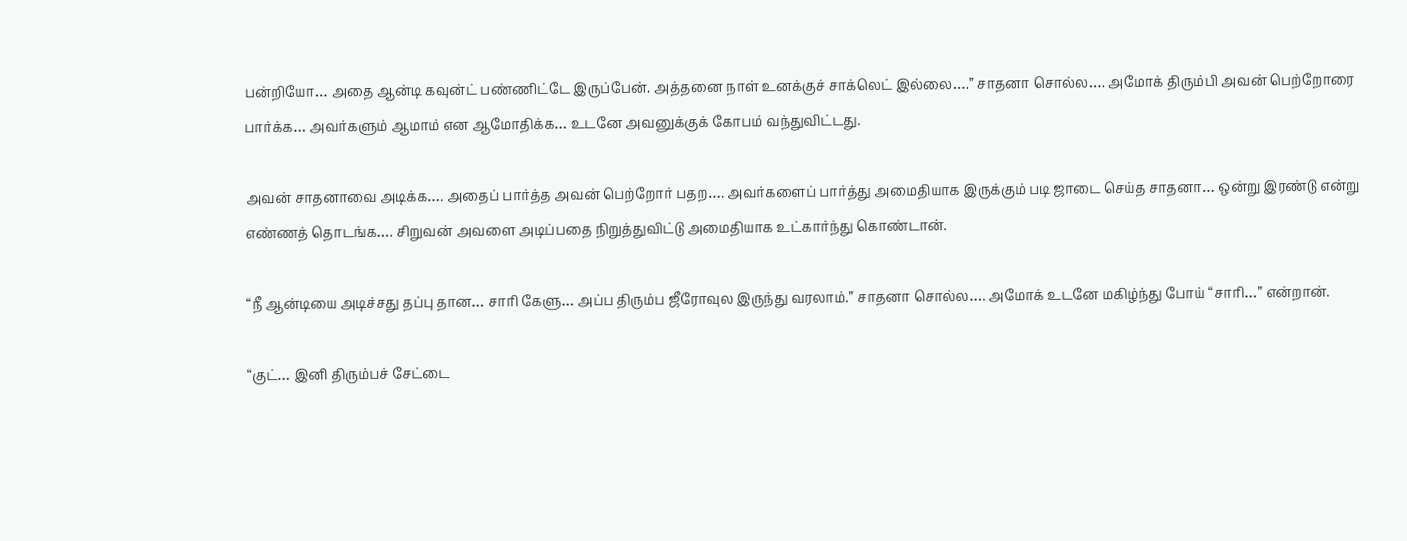பன்றியோ… அதை ஆன்டி கவுன்ட் பண்ணிட்டே இருப்பேன். அத்தனை நாள் உனக்குச் சாக்லெட் இல்லை….” சாதனா சொல்ல…. அமோக் திரும்பி அவன் பெற்றோரை பார்க்க… அவர்களும் ஆமாம் என ஆமோதிக்க… உடனே அவனுக்குக் கோபம் வந்துவிட்டது.

அவன் சாதனாவை அடிக்க…. அதைப் பார்த்த அவன் பெற்றோர் பதற…. அவர்களைப் பார்த்து அமைதியாக இருக்கும் படி ஜாடை செய்த சாதனா… ஒன்று இரண்டு என்று எண்ணத் தொடங்க…. சிறுவன் அவளை அடிப்பதை நிறுத்துவிட்டு அமைதியாக உட்கார்ந்து கொண்டான்.

“நீ ஆன்டியை அடிச்சது தப்பு தான… சாரி கேளு… அப்ப திரும்ப ஜீரோவுல இருந்து வரலாம்.” சாதனா சொல்ல…. அமோக் உடனே மகிழ்ந்து போய் “சாரி…” என்றான்.

“குட்… இனி திரும்பச் சேட்டை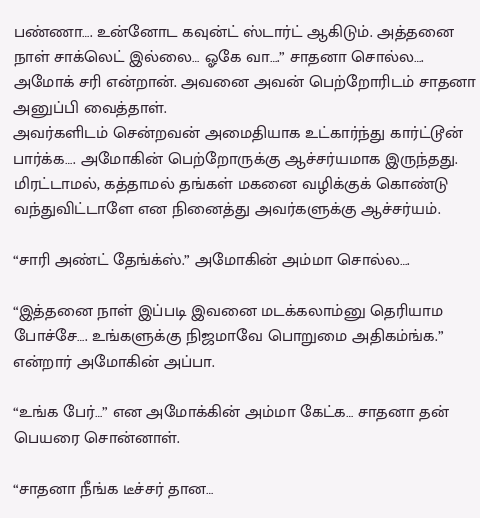பண்ணா…. உன்னோட கவுன்ட் ஸ்டார்ட் ஆகிடும். அத்தனை நாள் சாக்லெட் இல்லை… ஓகே வா….” சாதனா சொல்ல…. அமோக் சரி என்றான். அவனை அவன் பெற்றோரிடம் சாதனா அனுப்பி வைத்தாள்.
அவர்களிடம் சென்றவன் அமைதியாக உட்கார்ந்து கார்ட்டூன் பார்க்க…. அமோகின் பெற்றோருக்கு ஆச்சர்யமாக இருந்தது. மிரட்டாமல், கத்தாமல் தங்கள் மகனை வழிக்குக் கொண்டு வந்துவிட்டாளே என நினைத்து அவர்களுக்கு ஆச்சர்யம்.

“சாரி அண்ட் தேங்க்ஸ்.” அமோகின் அம்மா சொல்ல….

“இத்தனை நாள் இப்படி இவனை மடக்கலாம்னு தெரியாம போச்சே…. உங்களுக்கு நிஜமாவே பொறுமை அதிகம்ங்க.” என்றார் அமோகின் அப்பா.

“உங்க பேர்…” என அமோக்கின் அம்மா கேட்க… சாதனா தன் பெயரை சொன்னாள்.

“சாதனா நீங்க டீச்சர் தான…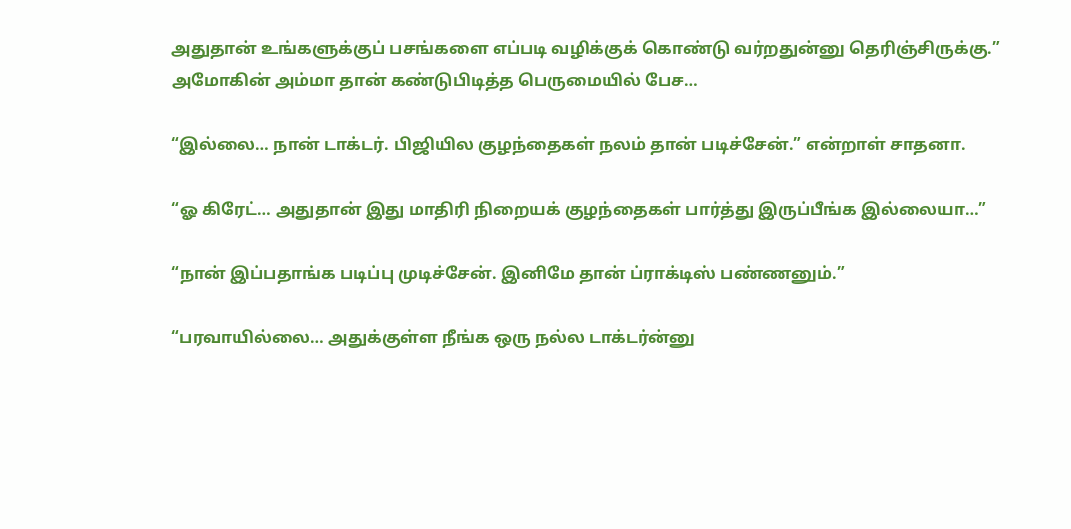அதுதான் உங்களுக்குப் பசங்களை எப்படி வழிக்குக் கொண்டு வர்றதுன்னு தெரிஞ்சிருக்கு.” அமோகின் அம்மா தான் கண்டுபிடித்த பெருமையில் பேச…

“இல்லை… நான் டாக்டர். பிஜியில குழந்தைகள் நலம் தான் படிச்சேன்.” என்றாள் சாதனா.

“ஓ கிரேட்… அதுதான் இது மாதிரி நிறையக் குழந்தைகள் பார்த்து இருப்பீங்க இல்லையா…”

“நான் இப்பதாங்க படிப்பு முடிச்சேன். இனிமே தான் ப்ராக்டிஸ் பண்ணனும்.”

“பரவாயில்லை… அதுக்குள்ள நீங்க ஒரு நல்ல டாக்டர்ன்னு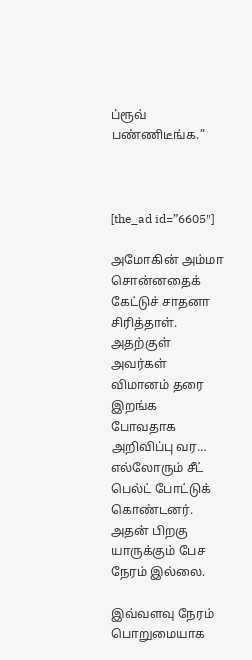ப்ரூவ் பண்ணிடீங்க.”



[the_ad id=”6605″]

அமோகின் அம்மா சொன்னதைக் கேட்டுச் சாதனா சிரித்தாள். அதற்குள் அவர்கள் விமானம் தரை இறங்க போவதாக அறிவிப்பு வர… எல்லோரும் சீட் பெல்ட் போட்டுக் கொண்டனர். அதன் பிறகு யாருக்கும் பேச நேரம் இல்லை.

இவ்வளவு நேரம் பொறுமையாக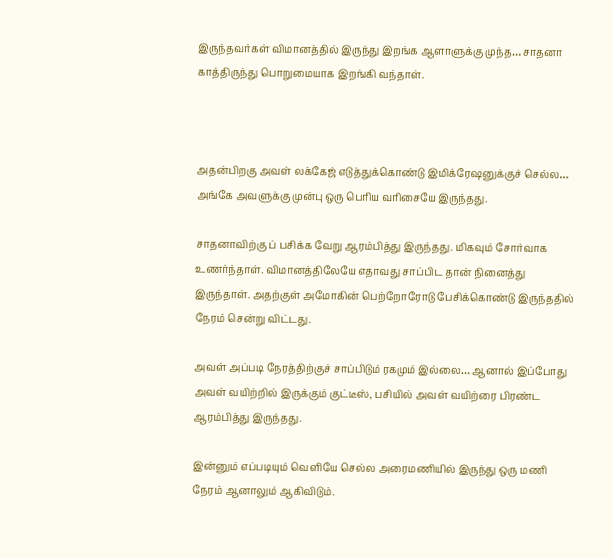இருந்தவர்கள் விமானத்தில் இருந்து இறங்க ஆளாளுக்கு முந்த… சாதனா காத்திருந்து பொறுமையாக இறங்கி வந்தாள்.



அதன்பிறகு அவள் லக்கேஜ் எடுத்துக்கொண்டு இமிக்ரேஷனுக்குச் செல்ல… அங்கே அவளுக்கு முன்பு ஒரு பெரிய வரிசையே இருந்தது.

சாதனாவிற்கு ப் பசிக்க வேறு ஆரம்பித்து இருந்தது. மிகவும் சோர்வாக உணர்ந்தாள். விமானத்திலேயே எதாவது சாப்பிட தான் நினைத்து இருந்தாள். அதற்குள் அமோகின் பெற்றோரோடு பேசிக்கொண்டு இருந்ததில் நேரம் சென்று விட்டது.

அவள் அப்படி நேரத்திற்குச் சாப்பிடும் ரகமும் இல்லை… ஆனால் இப்போது அவள் வயிற்றில் இருக்கும் குட்டீஸ், பசியில் அவள் வயிற்ரை பிரண்ட ஆரம்பித்து இருந்தது.

இன்னும் எப்படியும் வெளியே செல்ல அரைமணியில் இருந்து ஒரு மணி நேரம் ஆனாலும் ஆகிவிடும்.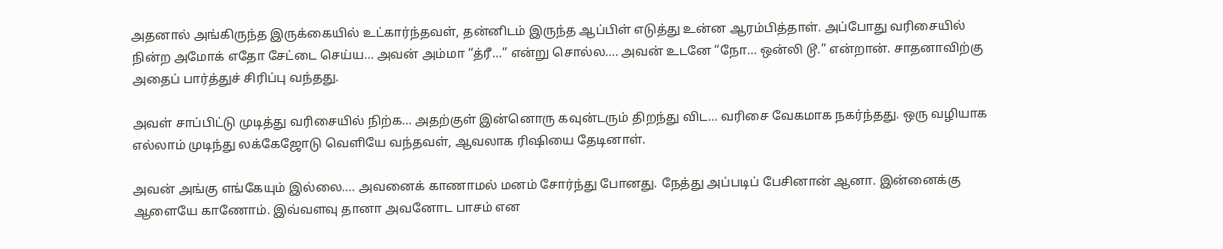அதனால் அங்கிருந்த இருக்கையில் உட்கார்ந்தவள், தன்னிடம் இருந்த ஆப்பிள் எடுத்து உன்ன ஆரம்பித்தாள். அப்போது வரிசையில் நின்ற அமோக் எதோ சேட்டை செய்ய… அவன் அம்மா “த்ரீ…” என்று சொல்ல…. அவன் உடனே “நோ… ஒன்லி டூ.” என்றான். சாதனாவிற்கு அதைப் பார்த்துச் சிரிப்பு வந்தது.

அவள் சாப்பிட்டு முடித்து வரிசையில் நிற்க… அதற்குள் இன்னொரு கவுன்டரும் திறந்து விட… வரிசை வேகமாக நகர்ந்தது. ஒரு வழியாக எல்லாம் முடிந்து லக்கேஜோடு வெளியே வந்தவள், ஆவலாக ரிஷியை தேடினாள்.

அவன் அங்கு எங்கேயும் இல்லை…. அவனைக் காணாமல் மனம் சோர்ந்து போனது. நேத்து அப்படிப் பேசினான் ஆனா. இன்னைக்கு ஆளையே காணோம். இவ்வளவு தானா அவனோட பாசம் என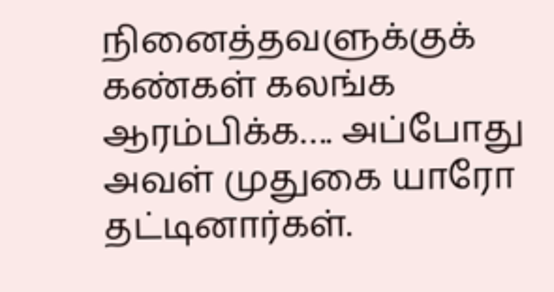நினைத்தவளுக்குக் கண்கள் கலங்க ஆரம்பிக்க…. அப்போது அவள் முதுகை யாரோ தட்டினார்கள்.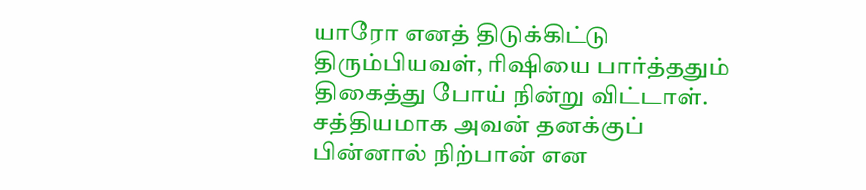யாரோ எனத் திடுக்கிட்டு திரும்பியவள், ரிஷியை பார்த்ததும் திகைத்து போய் நின்று விட்டாள். சத்தியமாக அவன் தனக்குப் பின்னால் நிற்பான் என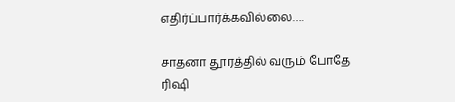எதிர்ப்பார்க்கவில்லை….

சாதனா தூரத்தில் வரும் போதே ரிஷி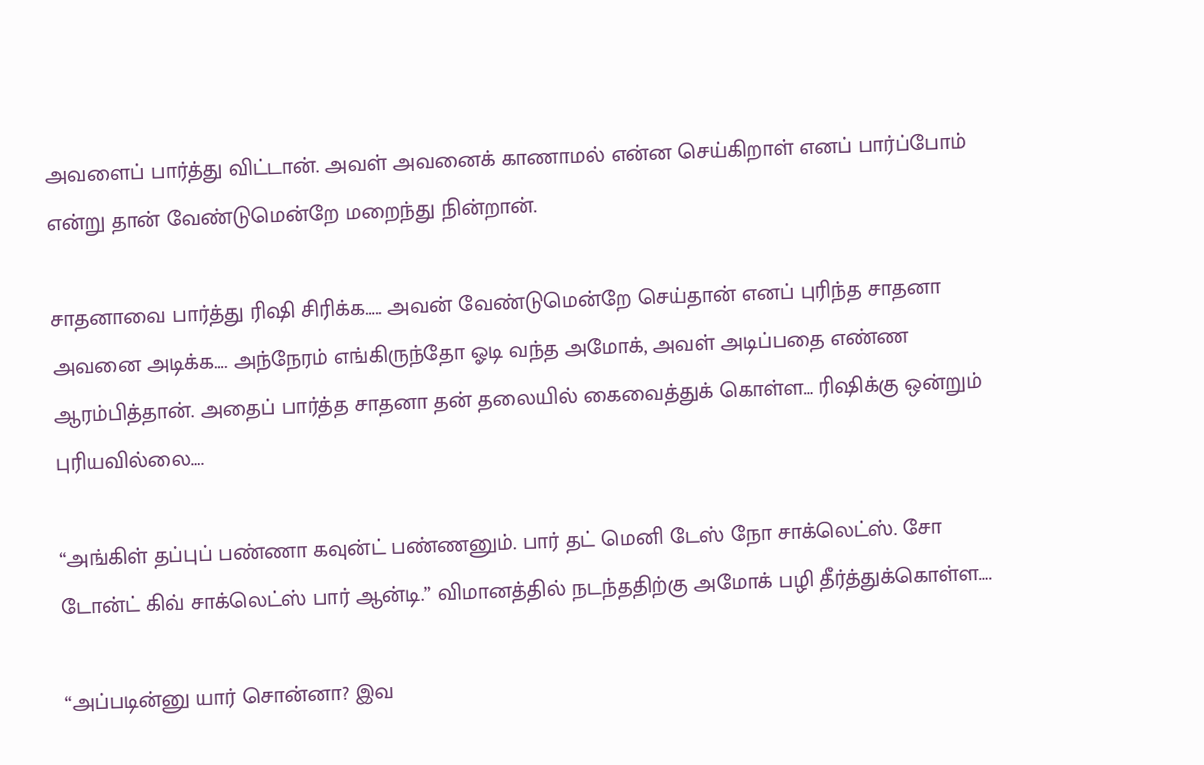அவளைப் பார்த்து விட்டான். அவள் அவனைக் காணாமல் என்ன செய்கிறாள் எனப் பார்ப்போம் என்று தான் வேண்டுமென்றே மறைந்து நின்றான்.

சாதனாவை பார்த்து ரிஷி சிரிக்க….. அவன் வேண்டுமென்றே செய்தான் எனப் புரிந்த சாதனா அவனை அடிக்க…. அந்நேரம் எங்கிருந்தோ ஓடி வந்த அமோக், அவள் அடிப்பதை எண்ண ஆரம்பித்தான். அதைப் பார்த்த சாதனா தன் தலையில் கைவைத்துக் கொள்ள… ரிஷிக்கு ஒன்றும் புரியவில்லை….

“அங்கிள் தப்புப் பண்ணா கவுன்ட் பண்ணனும். பார் தட் மெனி டேஸ் நோ சாக்லெட்ஸ். சோ டோன்ட் கிவ் சாக்லெட்ஸ் பார் ஆன்டி.” விமானத்தில் நடந்ததிற்கு அமோக் பழி தீர்த்துக்கொள்ள….

“அப்படின்னு யார் சொன்னா? இவ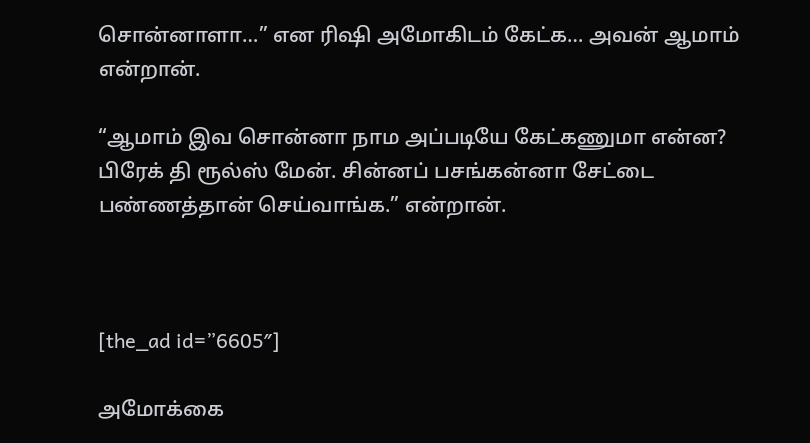சொன்னாளா…” என ரிஷி அமோகிடம் கேட்க… அவன் ஆமாம் என்றான்.

“ஆமாம் இவ சொன்னா நாம அப்படியே கேட்கணுமா என்ன? பிரேக் தி ரூல்ஸ் மேன். சின்னப் பசங்கன்னா சேட்டை பண்ணத்தான் செய்வாங்க.” என்றான்.



[the_ad id=”6605″]

அமோக்கை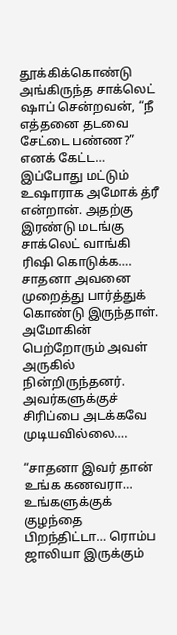தூக்கிக்கொண்டு அங்கிருந்த சாக்லெட் ஷாப் சென்றவன், “நீ எத்தனை தடவை சேட்டை பண்ண?” எனக் கேட்ட… இப்போது மட்டும் உஷாராக அமோக் த்ரீ என்றான். அதற்கு இரண்டு மடங்கு சாக்லெட் வாங்கி ரிஷி கொடுக்க…. சாதனா அவனை முறைத்து பார்த்துக் கொண்டு இருந்தாள். அமோகின் பெற்றோரும் அவள் அருகில் நின்றிருந்தனர். அவர்களுக்குச் சிரிப்பை அடக்கவே முடியவில்லை….

“சாதனா இவர் தான் உங்க கணவரா… உங்களுக்குக் குழந்தை பிறந்திட்டா… ரொம்ப ஜாலியா இருக்கும்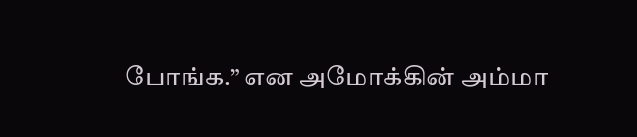போங்க.” என அமோக்கின் அம்மா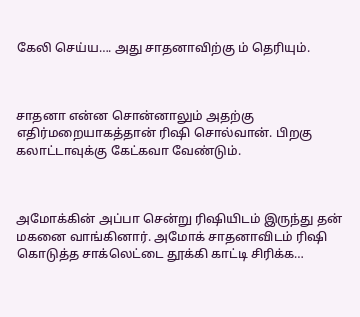கேலி செய்ய…. அது சாதனாவிற்கு ம் தெரியும்.



சாதனா என்ன சொன்னாலும் அதற்கு எதிர்மறையாகத்தான் ரிஷி சொல்வான். பிறகு கலாட்டாவுக்கு கேட்கவா வேண்டும்.



அமோக்கின் அப்பா சென்று ரிஷியிடம் இருந்து தன் மகனை வாங்கினார். அமோக் சாதனாவிடம் ரிஷி கொடுத்த சாக்லெட்டை தூக்கி காட்டி சிரிக்க…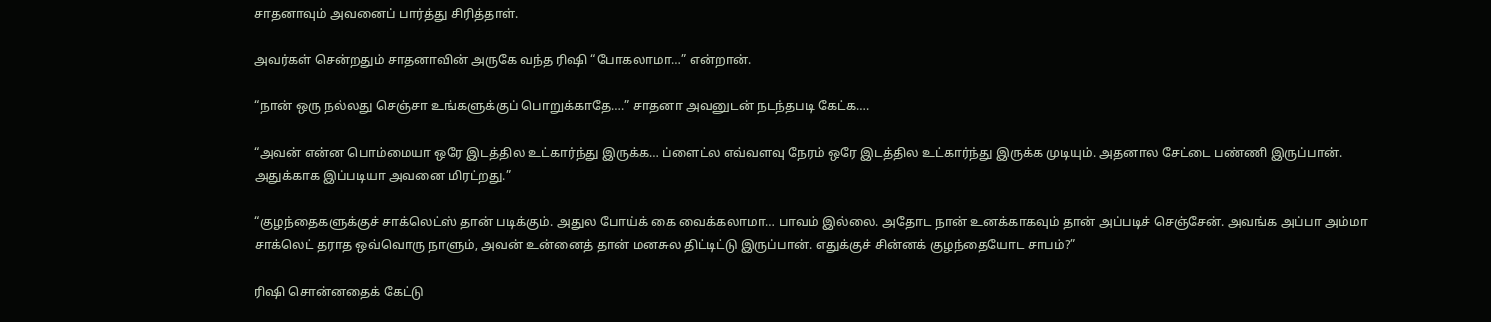சாதனாவும் அவனைப் பார்த்து சிரித்தாள்.

அவர்கள் சென்றதும் சாதனாவின் அருகே வந்த ரிஷி “போகலாமா…” என்றான்.

“நான் ஒரு நல்லது செஞ்சா உங்களுக்குப் பொறுக்காதே….” சாதனா அவனுடன் நடந்தபடி கேட்க….

“அவன் என்ன பொம்மையா ஒரே இடத்தில உட்கார்ந்து இருக்க… ப்ளைட்ல எவ்வளவு நேரம் ஒரே இடத்தில உட்கார்ந்து இருக்க முடியும். அதனால சேட்டை பண்ணி இருப்பான். அதுக்காக இப்படியா அவனை மிரட்றது.”

“குழந்தைகளுக்குச் சாக்லெட்ஸ் தான் படிக்கும். அதுல போய்க் கை வைக்கலாமா… பாவம் இல்லை. அதோட நான் உனக்காகவும் தான் அப்படிச் செஞ்சேன். அவங்க அப்பா அம்மா சாக்லெட் தராத ஒவ்வொரு நாளும், அவன் உன்னைத் தான் மனசுல திட்டிட்டு இருப்பான். எதுக்குச் சின்னக் குழந்தையோட சாபம்?”

ரிஷி சொன்னதைக் கேட்டு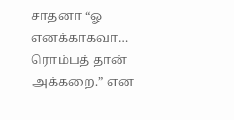சாதனா “ஓ எனக்காகவா… ரொம்பத் தான் அக்கறை.” என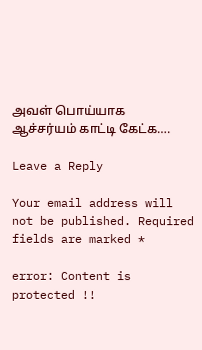அவள் பொய்யாக ஆச்சர்யம் காட்டி கேட்க….

Leave a Reply

Your email address will not be published. Required fields are marked *

error: Content is protected !!